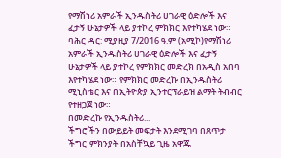የማሽነሪ አምራች ኢንዱስትሪ ሀገራዊ ዕድሎች እና ፈታኝ ሁኔታዎች ላይ ያተኮረ ምክክር እየተካሄደ ነው።
ባሕር ዳር: ሚያዚያ 7/2016 ዓ.ም (አሚኮ)የማሽነሪ አምራች ኢንዱስትሪ ሀገራዊ ዕድሎች እና ፈታኝ ሁኔታዎች ላይ ያተኮረ የምክክር መድረክ በአዲስ አበባ እየተካሄደ ነው። የምክክር መድረኩ በኢንዱስትሪ ሚኒስቴር እና በኢትዮጵያ ኢንተርፕራይዝ ልማት ትብብር የተዘጋጀ ነው።
በመድረኩ የኢንዱስትሪ...
ችግሮችን በውይይት መፍታት እንደሚገባ በጸጥታ ችግር ምክንያት በአስቸኳይ ጊዜ አዋጁ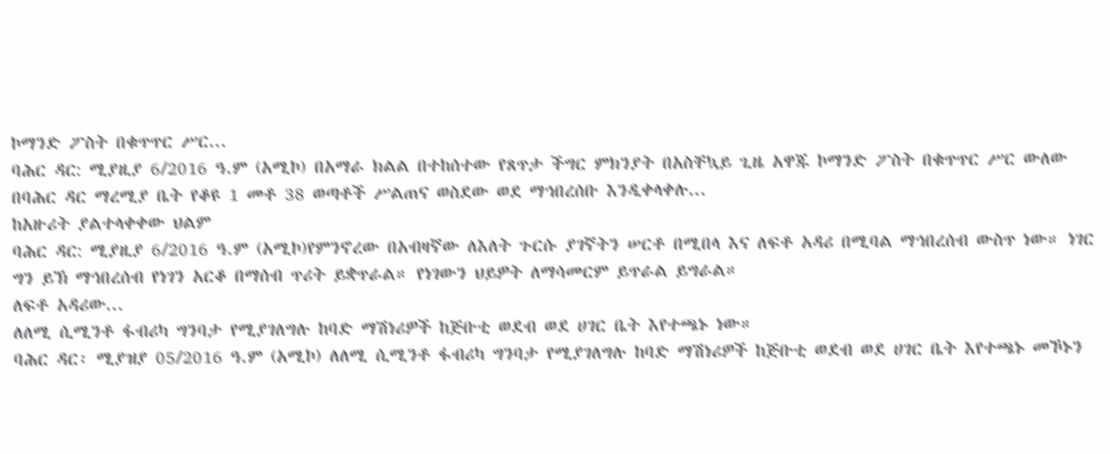ኮማንድ ፖስት በቁጥጥር ሥር...
ባሕር ዳር: ሚያዚያ 6/2016 ዓ.ም (አሚኮ) በአማራ ክልል በተከሰተው የጸጥታ ችግር ምክንያት በአስቸኳይ ጊዜ አዋጁ ኮማንድ ፖስት በቁጥጥር ሥር ውለው በባሕር ዳር ማረሚያ ቤት የቆዩ 1 መቶ 38 ወጣቶች ሥልጠና ወስደው ወደ ማኅበረሰቡ እንዲቀላቀሉ...
ከአዙሪት ያልተላቀቀው ህልም
ባሕር ዳር: ሚያዚያ 6/2016 ዓ.ም (አሚኮ)የምንኖረው በአብዛኛው ለእለት ጉርሱ ያገኛትን ሠርቶ በሚበላ እና ለፍቶ አዳሪ በሚባል ማኅበረሰብ ውስጥ ነው። ነገር ግን ይኽ ማኅበረሰብ የነገን አርቆ በማሰብ ጥሪት ይቋጥራል። የነገውን ህይዎት ለማሳመርም ይጥራል ይግራል።
ለፍቶ አዳሪው...
ለለሚ ሲሚንቶ ፋብሪካ ግንባታ የሚያገለግሉ ከባድ ማሽነሪዎች ከጅቡቲ ወደብ ወደ ሀገር ቤት እየተጫኑ ነው።
ባሕር ዳር፡ ሚያዝያ 05/2016 ዓ.ም (አሚኮ) ለለሚ ሲሚንቶ ፋብሪካ ግንባታ የሚያገለግሉ ከባድ ማሽነሪዎች ከጅቡቲ ወደብ ወደ ሀገር ቤት እየተጫኑ መኾኑን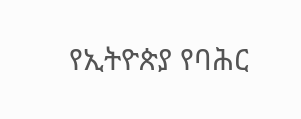የኢትዮጵያ የባሕር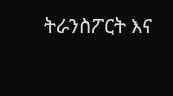ትራንስፖርት እና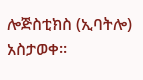ሎጅስቲክስ (ኢባትሎ) አስታወቀ።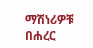ማሽነሪዎቹ በሐረር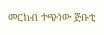መርከብ ተጭነው ጅቡቲ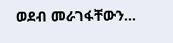ወደብ መራገፋቸውን...